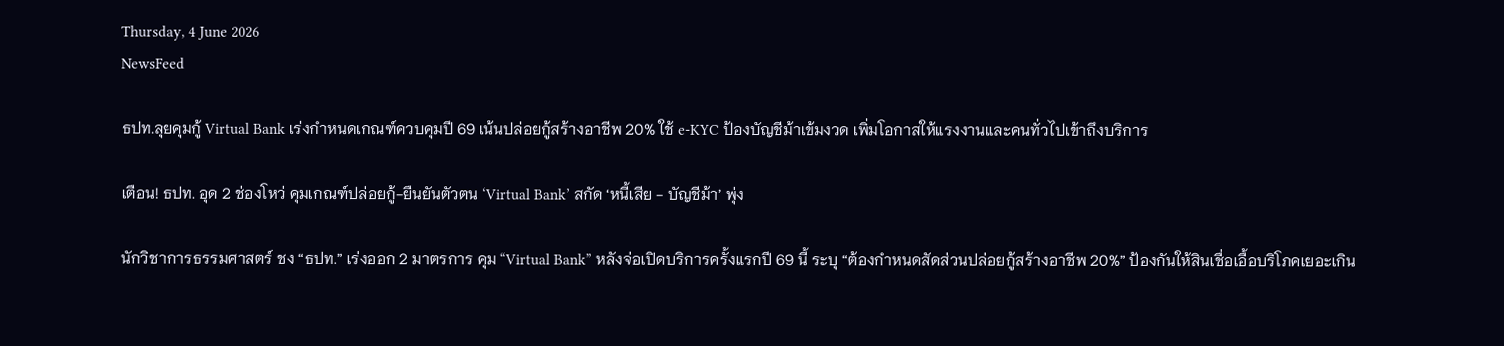Thursday, 4 June 2026
NewsFeed

ธปท.ลุยคุมกู้ Virtual Bank เร่งกำหนดเกณฑ์ควบคุมปี 69 เน้นปล่อยกู้สร้างอาชีพ 20% ใช้ e-KYC ป้องบัญชีม้าเข้มงวด เพิ่มโอกาสให้แรงงานและคนทั่วไปเข้าถึงบริการ

เตือน! ธปท. อุด 2 ช่องโหว่ คุมเกณฑ์ปล่อยกู้-ยืนยันตัวตน ‘Virtual Bank’ สกัด ‘หนี้เสีย - บัญชีม้า’ พุ่ง

นักวิชาการธรรมศาสตร์ ชง “ธปท.” เร่งออก 2 มาตรการ คุม “Virtual Bank” หลังจ่อเปิดบริการครั้งแรกปี 69 นี้ ระบุ “ต้องกำหนดสัดส่วนปล่อยกู้สร้างอาชีพ 20%” ป้องกันให้สินเชื่อเอื้อบริโภคเยอะเกิน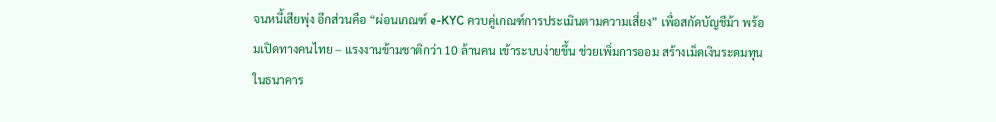จนหนี้เสียพุ่ง อีกส่วนคือ “ผ่อนเกณฑ์ e-KYC ควบคู่เกณฑ์การประเมินตามความเสี่ยง” เพื่อสกัดบัญชีม้า พร้อมเปิดทางคนไทย – แรงงานข้ามชาติกว่า 10 ล้านคน เข้าระบบง่ายขึ้น ช่วยเพิ่มการออม สร้างเม็ดเงินระดมทุนในธนาคาร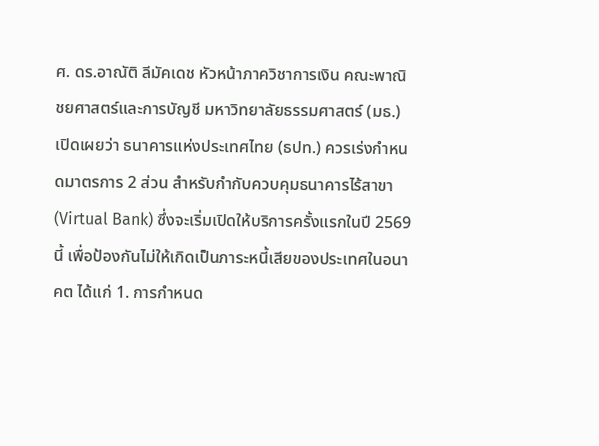ศ. ดร.อาณัติ ลีมัคเดช หัวหน้าภาควิชาการเงิน คณะพาณิชยศาสตร์และการบัญชี มหาวิทยาลัยธรรมศาสตร์ (มธ.) เปิดเผยว่า ธนาคารแห่งประเทศไทย (ธปท.) ควรเร่งกำหนดมาตรการ 2 ส่วน สำหรับกำกับควบคุมธนาคารไร้สาขา (Virtual Bank) ซึ่งจะเริ่มเปิดให้บริการครั้งแรกในปี 2569 นี้ เพื่อป้องกันไม่ให้เกิดเป็นภาระหนี้เสียของประเทศในอนาคต ได้แก่ 1. การกำหนด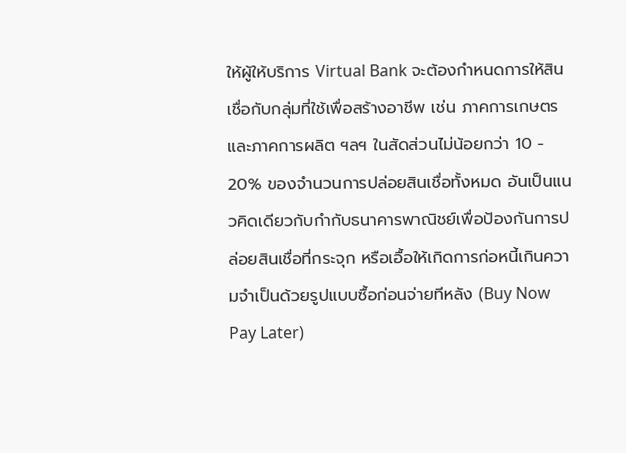ให้ผู้ให้บริการ Virtual Bank จะต้องกำหนดการให้สินเชื่อกับกลุ่มที่ใช้เพื่อสร้างอาชีพ เช่น ภาคการเกษตร และภาคการผลิต ฯลฯ ในสัดส่วนไม่น้อยกว่า 10 - 20% ของจำนวนการปล่อยสินเชื่อทั้งหมด อันเป็นแนวคิดเดียวกับกำกับธนาคารพาณิชย์เพื่อป้องกันการปล่อยสินเชื่อที่กระจุก หรือเอื้อให้เกิดการก่อหนี้เกินความจำเป็นด้วยรูปแบบซื้อก่อนจ่ายทีหลัง (Buy Now Pay Later)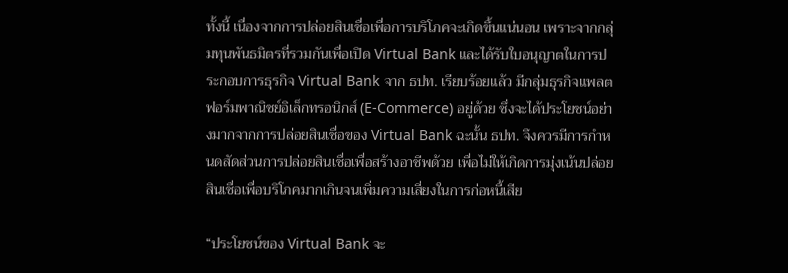ทั้งนี้ เนื่องจากการปล่อยสินเชื่อเพื่อการบริโภคจะเกิดขึ้นแน่นอน เพราะจากกลุ่มทุนพันธมิตรที่รวมกันเพื่อเปิด Virtual Bank และได้รับใบอนุญาตในการประกอบการธุรกิจ Virtual Bank จาก ธปท. เรียบร้อยแล้ว มีกลุ่มธุรกิจแพลตฟอร์มพาณิชย์อิเล็กทรอนิกส์ (E-Commerce) อยู่ด้วย ซึ่งจะได้ประโยชน์อย่างมากจากการปล่อยสินเชื่อของ Virtual Bank ฉะนั้น ธปท. จึงควรมีการกำหนดสัดส่วนการปล่อยสินเชื่อเพื่อสร้างอาชีพด้วย เพื่อไม่ให้เกิดการมุ่งเน้นปล่อยสินเชื่อเพื่อบริโภคมากเกินจนเพิ่มความเสี่ยงในการก่อหนี้เสีย

“ประโยชน์ของ Virtual Bank จะ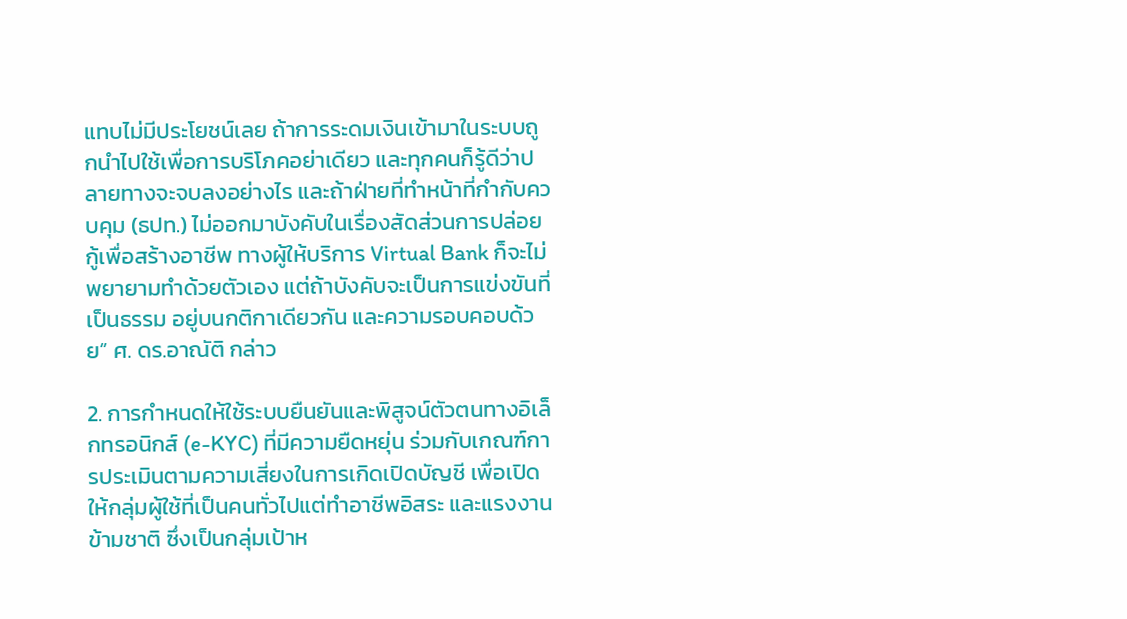แทบไม่มีประโยชน์เลย ถ้าการระดมเงินเข้ามาในระบบถูกนำไปใช้เพื่อการบริโภคอย่าเดียว และทุกคนก็รู้ดีว่าปลายทางจะจบลงอย่างไร และถ้าฝ่ายที่ทำหน้าที่กำกับควบคุม (ธปท.) ไม่ออกมาบังคับในเรื่องสัดส่วนการปล่อยกู้เพื่อสร้างอาชีพ ทางผู้ให้บริการ Virtual Bank ก็จะไม่พยายามทำด้วยตัวเอง แต่ถ้าบังคับจะเป็นการแข่งขันที่เป็นธรรม อยู่บนกติกาเดียวกัน และความรอบคอบด้วย” ศ. ดร.อาณัติ กล่าว

2. การกำหนดให้ใช้ระบบยืนยันและพิสูจน์ตัวตนทางอิเล็กทรอนิกส์ (e-KYC) ที่มีความยืดหยุ่น ร่วมกับเกณฑ์การประเมินตามความเสี่ยงในการเกิดเปิดบัญชี เพื่อเปิดให้กลุ่มผู้ใช้ที่เป็นคนทั่วไปแต่ทำอาชีพอิสระ และแรงงานข้ามชาติ ซึ่งเป็นกลุ่มเป้าห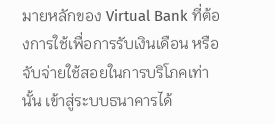มายหลักของ Virtual Bank ที่ต้องการใช้เพื่อการรับเงินเดือน หรือจับจ่ายใช้สอยในการบริโภคเท่านั้น เข้าสู่ระบบธนาคารได้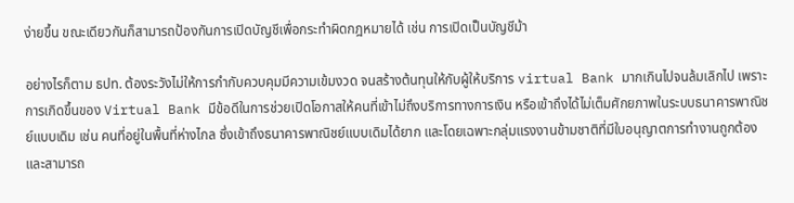ง่ายขึ้น ขณะเดียวกันก็สามารถป้องกันการเปิดบัญชีเพื่อกระทำผิดกฎหมายได้ เช่น การเปิดเป็นบัญชีม้า

อย่างไรก็ตาม ธปท. ต้องระวังไม่ให้การกำกับควบคุมมีความเข้มงวด จนสร้างต้นทุนให้กับผู้ให้บริการ virtual Bank มากเกินไปจนล้มเลิกไป เพราะการเกิดขึ้นของ Virtual Bank มีข้อดีในการช่วยเปิดโอกาสให้คนที่เข้าไม่ถึงบริการทางการเงิน หรือเข้าถึงได้ไม่เต็มศักยภาพในระบบธนาคารพาณิชย์แบบเดิม เช่น คนที่อยู่ในพื้นที่ห่างไกล ซึ่งเข้าถึงธนาคารพาณิชย์แบบเดิมได้ยาก และโดยเฉพาะกลุ่มแรงงานข้ามชาติที่มีใบอนุญาตการทำงานถูกต้อง และสามารถ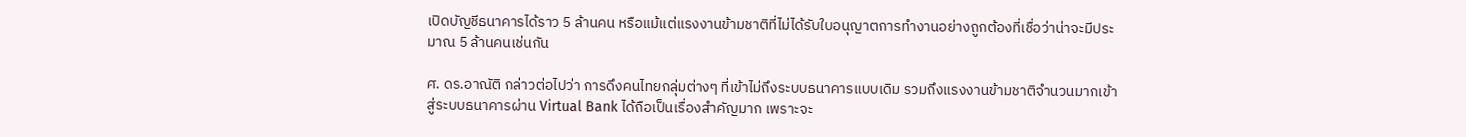เปิดบัญชีธนาคารได้ราว 5 ล้านคน หรือแม้แต่แรงงานข้ามชาติที่ไม่ได้รับใบอนุญาตการทำงานอย่างถูกต้องที่เชื่อว่าน่าจะมีประมาณ 5 ล้านคนเช่นกัน

ศ. ดร.อาณัติ กล่าวต่อไปว่า การดึงคนไทยกลุ่มต่างๆ ที่เข้าไม่ถึงระบบธนาคารแบบเดิม รวมถึงแรงงานข้ามชาติจำนวนมากเข้าสู่ระบบธนาคารผ่าน Virtual Bank ได้ถือเป็นเรื่องสำคัญมาก เพราะจะ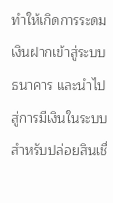ทำให้เกิดการระดมเงินฝากเข้าสู่ระบบธนาคาร และนำไปสู่การมีเงินในระบบสำหรับปล่อยสินเชื่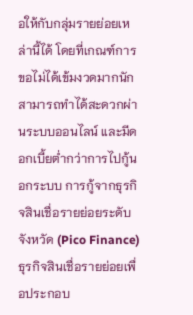อให้กับกลุ่มรายย่อยเหล่านี้ได้ โดยที่เกณฑ์การขอไม่ได้เข้มงวดมากนัก สามารถทำได้สะดวกผ่านระบบออนไลน์ และมีดอกเบี้ยต่ำกว่าการไปกู้นอกระบบ การกู้จากธุรกิจสินเชื่อรายย่อยระดับจังหวัด (Pico Finance) ธุรกิจสินเชื่อรายย่อยเพื่อประกอบ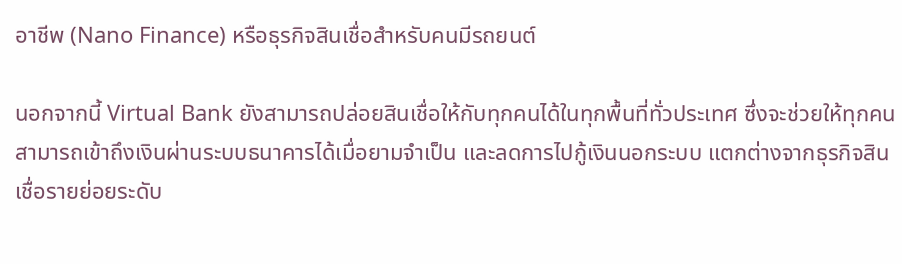อาชีพ (Nano Finance) หรือธุรกิจสินเชื่อสำหรับคนมีรถยนต์

นอกจากนี้ Virtual Bank ยังสามารถปล่อยสินเชื่อให้กับทุกคนได้ในทุกพื้นที่ทั่วประเทศ ซึ่งจะช่วยให้ทุกคนสามารถเข้าถึงเงินผ่านระบบธนาคารได้เมื่อยามจำเป็น และลดการไปกู้เงินนอกระบบ แตกต่างจากธุรกิจสินเชื่อรายย่อยระดับ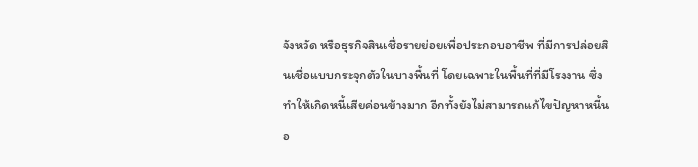จังหวัด หรือธุรกิจสินเชื่อรายย่อยเพื่อประกอบอาชีพ ที่มีการปล่อยสินเชื่อแบบกระจุกตัวในบางพื้นที่ โดยเฉพาะในพื้นที่ที่มีโรงงาน ซึ่งทำให้เกิดหนี้เสียค่อนข้างมาก อีกทั้งยังไม่สามารถแก้ไขปัญหาหนี้นอ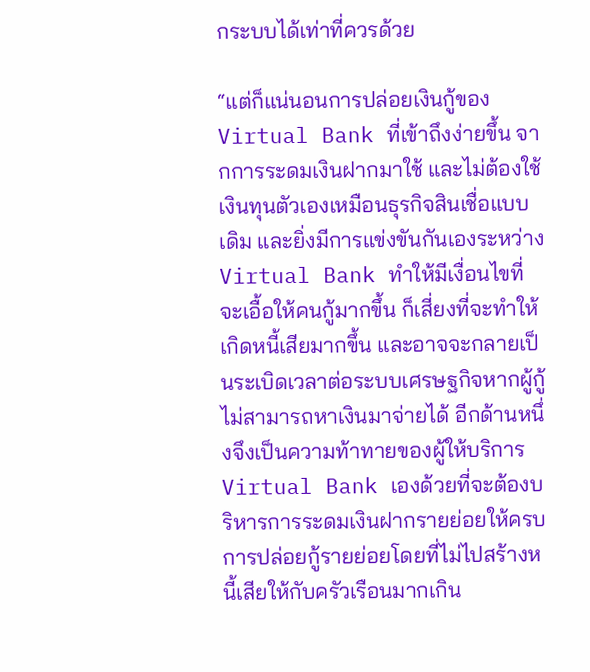กระบบได้เท่าที่ควรด้วย

“แต่ก็แน่นอนการปล่อยเงินกู้ของ Virtual Bank ที่เข้าถึงง่ายขึ้น จากการระดมเงินฝากมาใช้ และไม่ต้องใช้เงินทุนตัวเองเหมือนธุรกิจสินเชื่อแบบเดิม และยิ่งมีการแข่งขันกันเองระหว่าง Virtual Bank ทำให้มีเงื่อนไขที่จะเอื้อให้คนกู้มากขึ้น ก็เสี่ยงที่จะทำให้เกิดหนี้เสียมากขึ้น และอาจจะกลายเป็นระเบิดเวลาต่อระบบเศรษฐกิจหากผู้กู้ไม่สามารถหาเงินมาจ่ายได้ อีกด้านหนึ่งจึงเป็นความท้าทายของผู้ให้บริการ Virtual Bank เองด้วยที่จะต้องบริหารการระดมเงินฝากรายย่อยให้ครบ การปล่อยกู้รายย่อยโดยที่ไม่ไปสร้างหนี้เสียให้กับครัวเรือนมากเกิน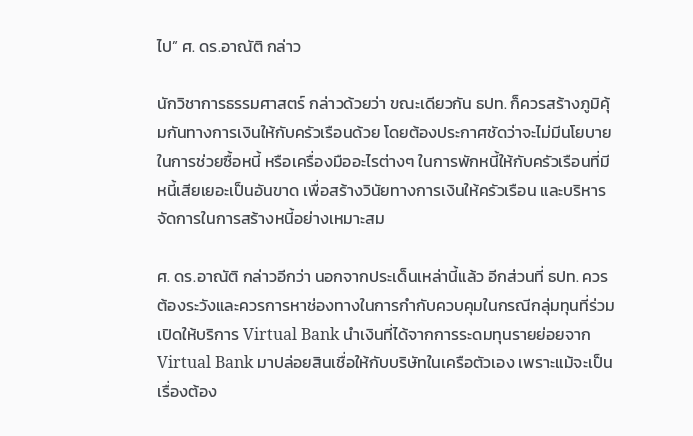ไป” ศ. ดร.อาณัติ กล่าว

นักวิชาการธรรมศาสตร์ กล่าวด้วยว่า ขณะเดียวกัน ธปท. ก็ควรสร้างภูมิคุ้มกันทางการเงินให้กับครัวเรือนด้วย โดยต้องประกาศชัดว่าจะไม่มีนโยบายในการช่วยซื้อหนี้ หรือเครื่องมืออะไรต่างๆ ในการพักหนี้ให้กับครัวเรือนที่มีหนี้เสียเยอะเป็นอันขาด เพื่อสร้างวินัยทางการเงินให้ครัวเรือน และบริหารจัดการในการสร้างหนี้อย่างเหมาะสม

ศ. ดร.อาณัติ กล่าวอีกว่า นอกจากประเด็นเหล่านี้แล้ว อีกส่วนที่ ธปท. ควรต้องระวังและควรการหาช่องทางในการกำกับควบคุมในกรณีกลุ่มทุนที่ร่วมเปิดให้บริการ Virtual Bank นำเงินที่ได้จากการระดมทุนรายย่อยจาก Virtual Bank มาปล่อยสินเชื่อให้กับบริษัทในเครือตัวเอง เพราะแม้จะเป็นเรื่องต้อง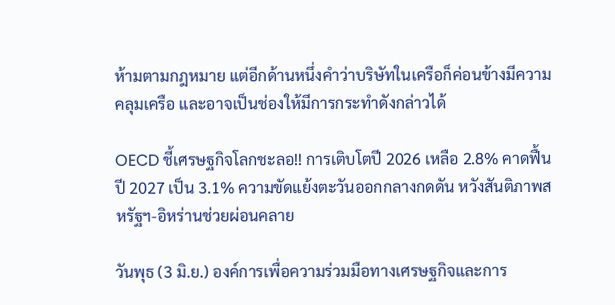ห้ามตามกฎหมาย แต่อีกด้านหนึ่งคำว่าบริษัทในเครือก็ค่อนข้างมีความคลุมเครือ และอาจเป็นช่องให้มีการกระทำดังกล่าวได้

OECD ชี้เศรษฐกิจโลกชะลอ!! การเติบโตปี 2026 เหลือ 2.8% คาดฟื้นปี 2027 เป็น 3.1% ความขัดแย้งตะวันออกกลางกดดัน หวังสันติภาพสหรัฐฯ-อิหร่านช่วยผ่อนคลาย

วันพุธ (3 มิ.ย.) องค์การเพื่อความร่วมมือทางเศรษฐกิจและการ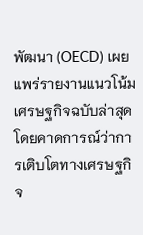พัฒนา (OECD) เผยแพร่รายงานแนวโน้มเศรษฐกิจฉบับล่าสุด โดยคาดการณ์ว่าการเติบโตทางเศรษฐกิจ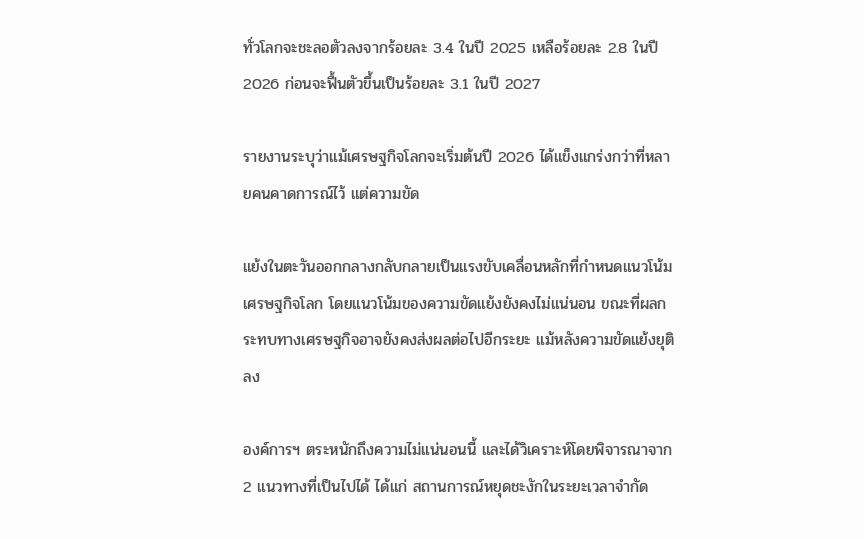ทั่วโลกจะชะลอตัวลงจากร้อยละ 3.4 ในปี 2025 เหลือร้อยละ 2.8 ในปี 2026 ก่อนจะฟื้นตัวขึ้นเป็นร้อยละ 3.1 ในปี 2027

รายงานระบุว่าแม้เศรษฐกิจโลกจะเริ่มต้นปี 2026 ได้แข็งแกร่งกว่าที่หลายคนคาดการณ์ไว้ แต่ความขัด

แย้งในตะวันออกกลางกลับกลายเป็นแรงขับเคลื่อนหลักที่กำหนดแนวโน้มเศรษฐกิจโลก โดยแนวโน้มของความขัดแย้งยังคงไม่แน่นอน ขณะที่ผลกระทบทางเศรษฐกิจอาจยังคงส่งผลต่อไปอีกระยะ แม้หลังความขัดแย้งยุติลง

องค์การฯ ตระหนักถึงความไม่แน่นอนนี้ และได้วิเคราะห์โดยพิจารณาจาก 2 แนวทางที่เป็นไปได้ ได้แก่ สถานการณ์หยุดชะงักในระยะเวลาจำกัด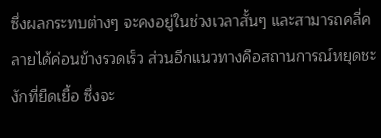ซึ่งผลกระทบต่างๆ จะคงอยู่ในช่วงเวลาสั้นๆ และสามารถคลี่คลายได้ค่อนข้างรวดเร็ว ส่วนอีกแนวทางคือสถานการณ์หยุดชะงักที่ยืดเยื้อ ซึ่งจะ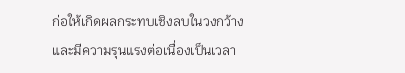ก่อให้เกิดผลกระทบเชิงลบในวงกว้างและมีความรุนแรงต่อเนื่องเป็นเวลา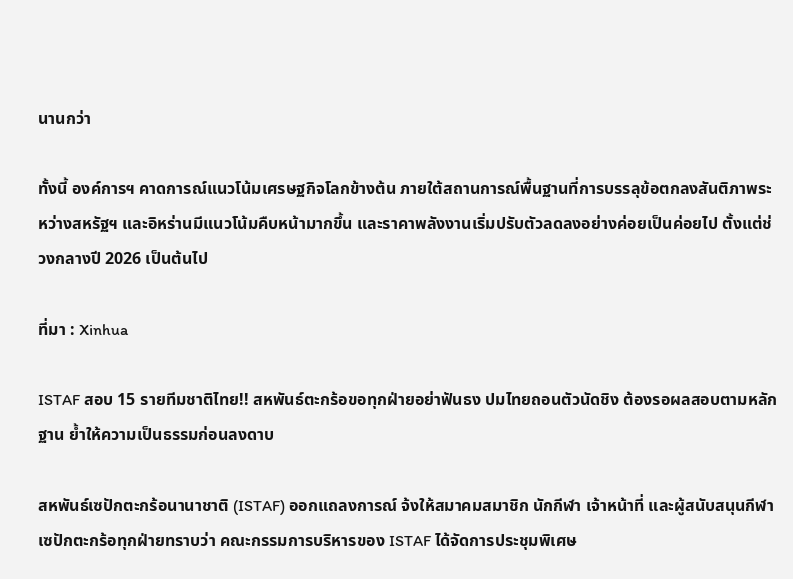นานกว่า

ทั้งนี้ องค์การฯ คาดการณ์แนวโน้มเศรษฐกิจโลกข้างต้น ภายใต้สถานการณ์พื้นฐานที่การบรรลุข้อตกลงสันติภาพระหว่างสหรัฐฯ และอิหร่านมีแนวโน้มคืบหน้ามากขึ้น และราคาพลังงานเริ่มปรับตัวลดลงอย่างค่อยเป็นค่อยไป ตั้งแต่ช่วงกลางปี 2026 เป็นต้นไป

ที่มา : Xinhua

ISTAF สอบ 15 รายทีมชาติไทย!! สหพันธ์ตะกร้อขอทุกฝ่ายอย่าฟันธง ปมไทยถอนตัวนัดชิง ต้องรอผลสอบตามหลักฐาน ย้ำให้ความเป็นธรรมก่อนลงดาบ

สหพันธ์เซปักตะกร้อนานาชาติ (ISTAF) ออกแถลงการณ์ จ้งให้สมาคมสมาชิก นักกีฬา เจ้าหน้าที่ และผู้สนับสนุนกีฬาเซปักตะกร้อทุกฝ่ายทราบว่า คณะกรรมการบริหารของ ISTAF ได้จัดการประชุมพิเศษ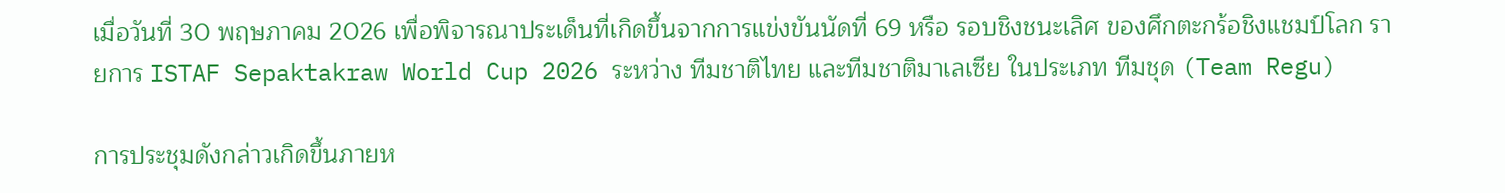เมื่อวันที่ 30 พฤษภาคม 2026 เพื่อพิจารณาประเด็นที่เกิดขึ้นจากการแข่งขันนัดที่ 69 หรือ รอบชิงชนะเลิศ ของศึกตะกร้อชิงแชมป์โลก รายการ ISTAF Sepaktakraw World Cup 2026 ระหว่าง ทีมชาติไทย และทีมชาติมาเลเซีย ในประเภท ทีมชุด (Team Regu)

การประชุมดังกล่าวเกิดขึ้นภายห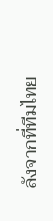ลังจากที่ทีมไทย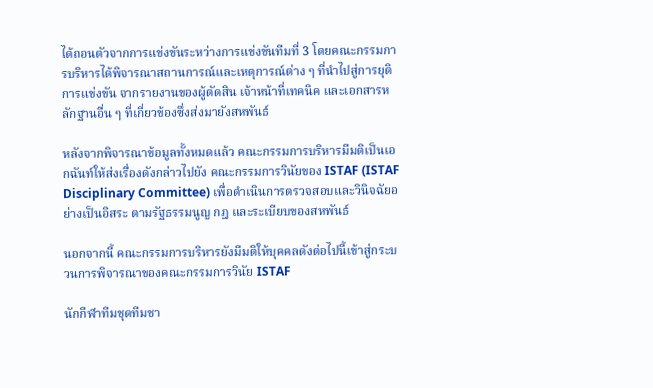ได้ถอนตัวจากการแข่งขันระหว่างการแข่งขันทีมที่ 3 โดยคณะกรรมการบริหารได้พิจารณาสถานการณ์และเหตุการณ์ต่าง ๆ ที่นำไปสู่การยุติการแข่งขัน จากรายงานของผู้ตัดสิน เจ้าหน้าที่เทคนิค และเอกสารหลักฐานอื่น ๆ ที่เกี่ยวข้องซึ่งส่งมายังสหพันธ์

หลังจากพิจารณาข้อมูลทั้งหมดแล้ว คณะกรรมการบริหารมีมติเป็นเอกฉันท์ให้ส่งเรื่องดังกล่าวไปยัง คณะกรรมการวินัยของ ISTAF (ISTAF Disciplinary Committee) เพื่อดำเนินการตรวจสอบและวินิจฉัยอย่างเป็นอิสระ ตามรัฐธรรมนูญ กฎ และระเบียบของสหพันธ์

นอกจากนี้ คณะกรรมการบริหารยังมีมติให้บุคคลดังต่อไปนี้เข้าสู่กระบวนการพิจารณาของคณะกรรมการวินัย ISTAF

นักกีฬาทีมชุดทีมชา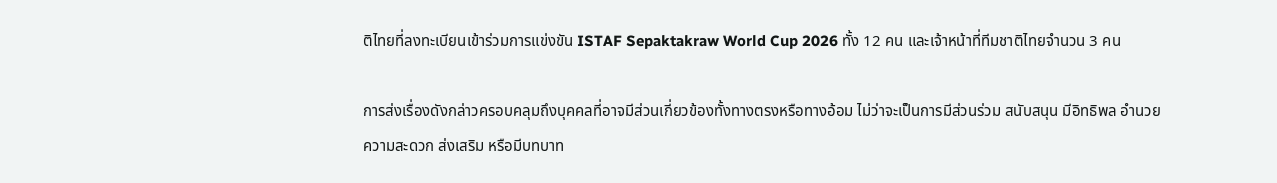ติไทยที่ลงทะเบียนเข้าร่วมการแข่งขัน ISTAF Sepaktakraw World Cup 2026 ทั้ง 12 คน และเจ้าหน้าที่ทีมชาติไทยจำนวน 3 คน

การส่งเรื่องดังกล่าวครอบคลุมถึงบุคคลที่อาจมีส่วนเกี่ยวข้องทั้งทางตรงหรือทางอ้อม ไม่ว่าจะเป็นการมีส่วนร่วม สนับสนุน มีอิทธิพล อำนวยความสะดวก ส่งเสริม หรือมีบทบาท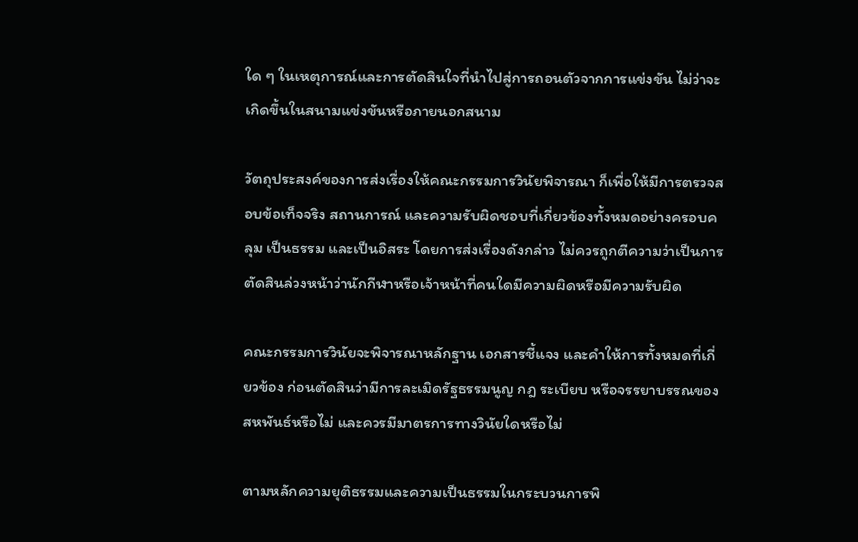ใด ๆ ในเหตุการณ์และการตัดสินใจที่นำไปสู่การถอนตัวจากการแข่งขัน ไม่ว่าจะเกิดขึ้นในสนามแข่งขันหรือภายนอกสนาม

วัตถุประสงค์ของการส่งเรื่องให้คณะกรรมการวินัยพิจารณา ก็เพื่อให้มีการตรวจสอบข้อเท็จจริง สถานการณ์ และความรับผิดชอบที่เกี่ยวข้องทั้งหมดอย่างครอบคลุม เป็นธรรม และเป็นอิสระ โดยการส่งเรื่องดังกล่าว ไม่ควรถูกตีความว่าเป็นการตัดสินล่วงหน้าว่านักกีฬาหรือเจ้าหน้าที่คนใดมีความผิดหรือมีความรับผิด

คณะกรรมการวินัยจะพิจารณาหลักฐาน เอกสารชี้แจง และคำให้การทั้งหมดที่เกี่ยวข้อง ก่อนตัดสินว่ามีการละเมิดรัฐธรรมนูญ กฎ ระเบียบ หรือจรรยาบรรณของสหพันธ์หรือไม่ และควรมีมาตรการทางวินัยใดหรือไม่

ตามหลักความยุติธรรมและความเป็นธรรมในกระบวนการพิ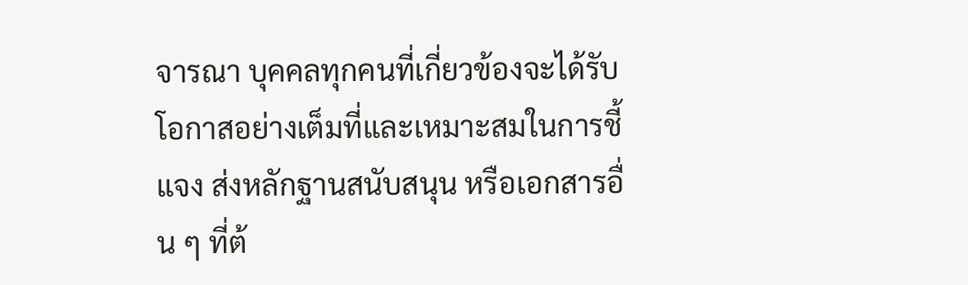จารณา บุคคลทุกคนที่เกี่ยวข้องจะได้รับโอกาสอย่างเต็มที่และเหมาะสมในการชี้แจง ส่งหลักฐานสนับสนุน หรือเอกสารอื่น ๆ ที่ต้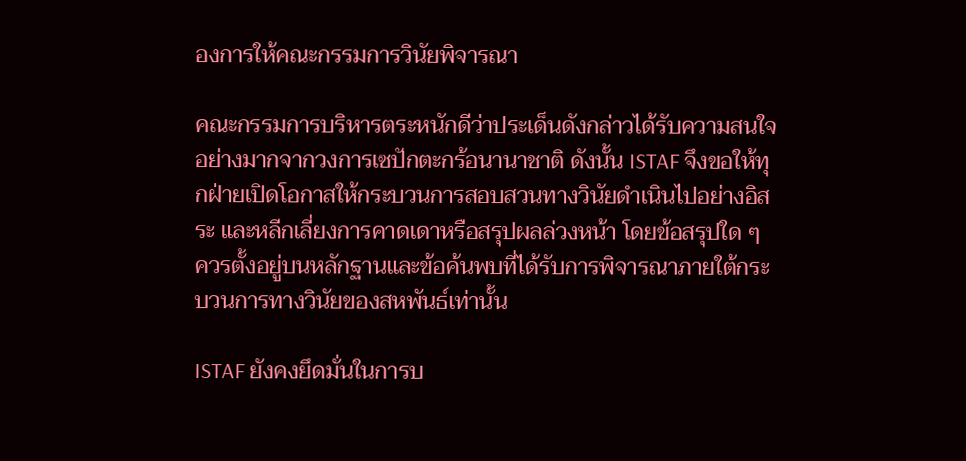องการให้คณะกรรมการวินัยพิจารณา

คณะกรรมการบริหารตระหนักดีว่าประเด็นดังกล่าวได้รับความสนใจอย่างมากจากวงการเซปักตะกร้อนานาชาติ ดังนั้น ISTAF จึงขอให้ทุกฝ่ายเปิดโอกาสให้กระบวนการสอบสวนทางวินัยดำเนินไปอย่างอิสระ และหลีกเลี่ยงการคาดเดาหรือสรุปผลล่วงหน้า โดยข้อสรุปใด ๆ ควรตั้งอยู่บนหลักฐานและข้อค้นพบที่ได้รับการพิจารณาภายใต้กระบวนการทางวินัยของสหพันธ์เท่านั้น

ISTAF ยังคงยึดมั่นในการบ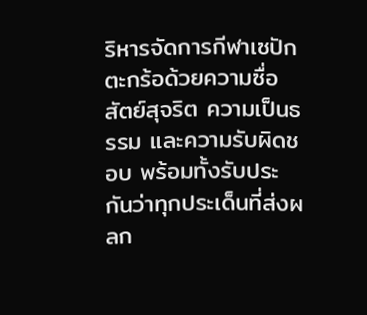ริหารจัดการกีฬาเซปักตะกร้อด้วยความซื่อสัตย์สุจริต ความเป็นธรรม และความรับผิดชอบ พร้อมทั้งรับประกันว่าทุกประเด็นที่ส่งผลก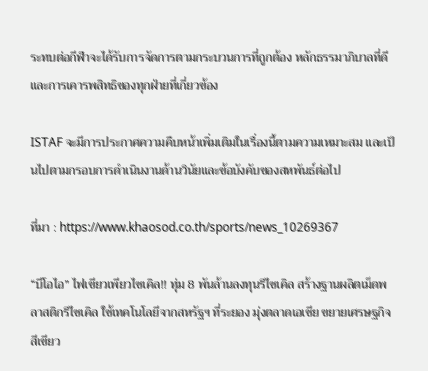ระทบต่อกีฬาจะได้รับการจัดการตามกระบวนการที่ถูกต้อง หลักธรรมาภิบาลที่ดี และการเคารพสิทธิของทุกฝ่ายที่เกี่ยวข้อง

ISTAF จะมีการประกาศความคืบหน้าเพิ่มเติมในเรื่องนี้ตามความเหมาะสม และเป็นไปตามกรอบการดำเนินงานด้านวินัยและข้อบังคับของสหพันธ์ต่อไป

ที่มา : https://www.khaosod.co.th/sports/news_10269367

“บีโอไอ” ไฟเขียวเพียวไซเคิล!! ทุ่ม 8 พันล้านลงทุนรีไซเคิล สร้างฐานผลิตเม็ดพลาสติกรีไซเคิล ใช้เทคโนโลยีจากสหรัฐฯ ที่ระยอง มุ่งตลาดเอเชีย ขยายเศรษฐกิจสีเขียว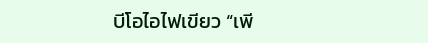บีโอไอไฟเขียว “เพี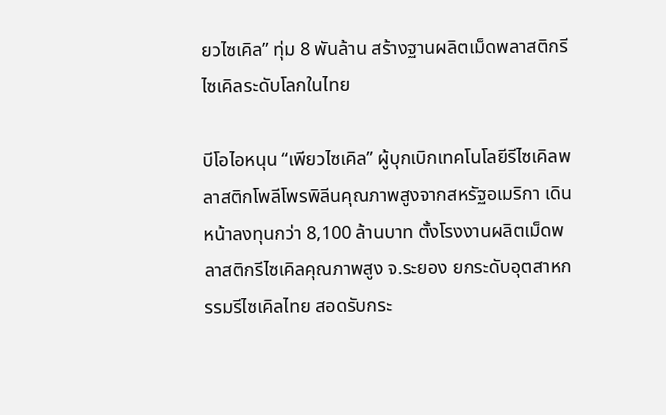ยวไซเคิล” ทุ่ม 8 พันล้าน สร้างฐานผลิตเม็ดพลาสติกรีไซเคิลระดับโลกในไทย

บีโอไอหนุน “เพียวไซเคิล” ผู้บุกเบิกเทคโนโลยีรีไซเคิลพลาสติกโพลีโพรพิลีนคุณภาพสูงจากสหรัฐอเมริกา เดินหน้าลงทุนกว่า 8,100 ล้านบาท ตั้งโรงงานผลิตเม็ดพลาสติกรีไซเคิลคุณภาพสูง จ.ระยอง ยกระดับอุตสาหกรรมรีไซเคิลไทย สอดรับกระ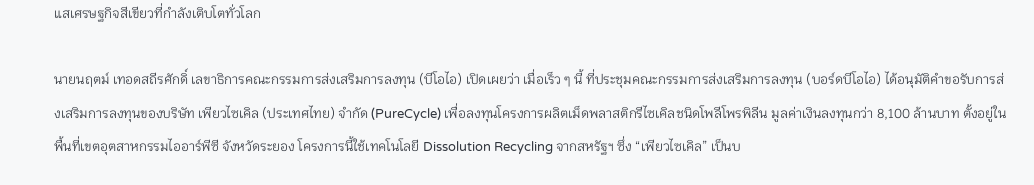แสเศรษฐกิจสีเขียวที่กำลังเติบโตทั่วโลก

นายนฤตม์ เทอดสถีรศักดิ์ เลขาธิการคณะกรรมการส่งเสริมการลงทุน (บีโอไอ) เปิดเผยว่า เมื่อเร็ว ๆ นี้ ที่ประชุมคณะกรรมการส่งเสริมการลงทุน (บอร์ดบีโอไอ) ได้อนุมัติคำขอรับการส่งเสริมการลงทุนของบริษัท เพียวไซเคิล (ประเทศไทย) จำกัด (PureCycle) เพื่อลงทุนโครงการผลิตเม็ดพลาสติกรีไซเคิลชนิดโพลีโพรพิลีน มูลค่าเงินลงทุนกว่า 8,100 ล้านบาท ตั้งอยู่ในพื้นที่เขตอุตสาหกรรมไออาร์พีซี จังหวัดระยอง โครงการนี้ใช้เทคโนโลยี Dissolution Recycling จากสหรัฐฯ ซึ่ง “เพียวไซเคิล” เป็นบ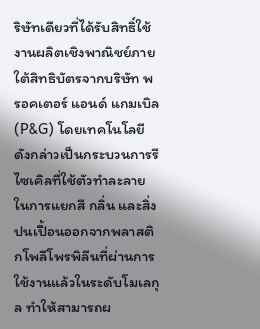ริษัทเดียวที่ได้รับสิทธิ์ใช้งานผลิตเชิงพาณิชย์ภายใต้สิทธิบัตรจากบริษัท พรอคเตอร์ แอนด์ แกมเบิล (P&G) โดยเทคโนโลยีดังกล่าวเป็นกระบวนการรีไซเคิลที่ใช้ตัวทำละลายในการแยกสี กลิ่น และสิ่งปนเปื้อนออกจากพลาสติกโพลีโพรพิลีนที่ผ่านการใช้งานแล้วในระดับโมเลกุล ทำให้สามารถผ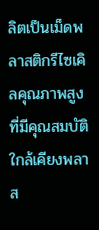ลิตเป็นเม็ดพลาสติกรีไซเคิลคุณภาพสูงที่มีคุณสมบัติใกล้เคียงพลาส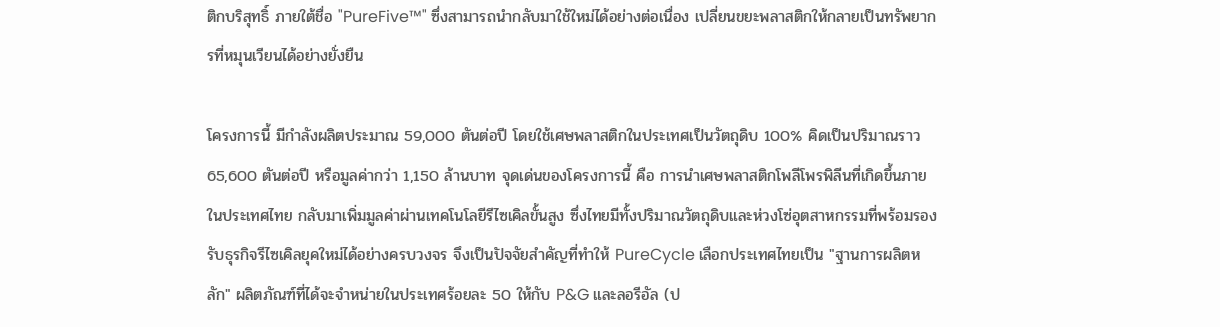ติกบริสุทธิ์ ภายใต้ชื่อ "PureFive™" ซึ่งสามารถนำกลับมาใช้ใหม่ได้อย่างต่อเนื่อง เปลี่ยนขยะพลาสติกให้กลายเป็นทรัพยากรที่หมุนเวียนได้อย่างยั่งยืน

โครงการนี้ มีกำลังผลิตประมาณ 59,000 ตันต่อปี โดยใช้เศษพลาสติกในประเทศเป็นวัตถุดิบ 100% คิดเป็นปริมาณราว 65,600 ตันต่อปี หรือมูลค่ากว่า 1,150 ล้านบาท จุดเด่นของโครงการนี้ คือ การนำเศษพลาสติกโพลีโพรพิลีนที่เกิดขึ้นภายในประเทศไทย กลับมาเพิ่มมูลค่าผ่านเทคโนโลยีรีไซเคิลขั้นสูง ซึ่งไทยมีทั้งปริมาณวัตถุดิบและห่วงโซ่อุตสาหกรรมที่พร้อมรองรับธุรกิจรีไซเคิลยุคใหม่ได้อย่างครบวงจร จึงเป็นปัจจัยสำคัญที่ทำให้ PureCycle เลือกประเทศไทยเป็น "ฐานการผลิตหลัก" ผลิตภัณฑ์ที่ได้จะจำหน่ายในประเทศร้อยละ 50 ให้กับ P&G และลอรีอัล (ป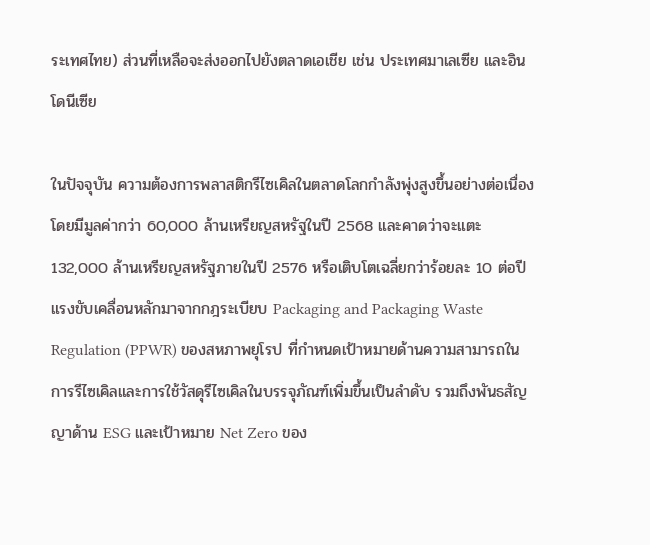ระเทศไทย) ส่วนที่เหลือจะส่งออกไปยังตลาดเอเชีย เช่น ประเทศมาเลเซีย และอินโดนีเซีย

ในปัจจุบัน ความต้องการพลาสติกรีไซเคิลในตลาดโลกกำลังพุ่งสูงขึ้นอย่างต่อเนื่อง โดยมีมูลค่ากว่า 60,000 ล้านเหรียญสหรัฐในปี 2568 และคาดว่าจะแตะ 132,000 ล้านเหรียญสหรัฐภายในปี 2576 หรือเติบโตเฉลี่ยกว่าร้อยละ 10 ต่อปี แรงขับเคลื่อนหลักมาจากกฎระเบียบ Packaging and Packaging Waste Regulation (PPWR) ของสหภาพยุโรป ที่กำหนดเป้าหมายด้านความสามารถในการรีไซเคิลและการใช้วัสดุรีไซเคิลในบรรจุภัณฑ์เพิ่มขึ้นเป็นลำดับ รวมถึงพันธสัญญาด้าน ESG และเป้าหมาย Net Zero ของ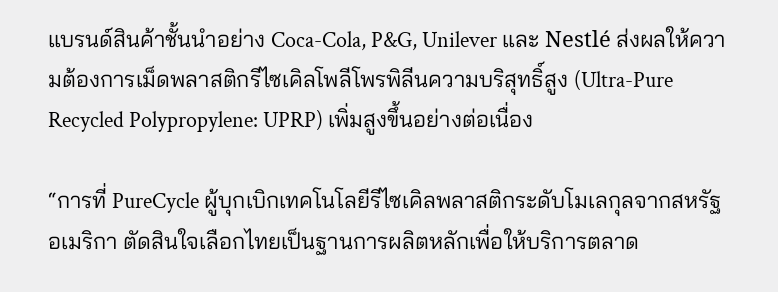แบรนด์สินค้าชั้นนำอย่าง Coca-Cola, P&G, Unilever และ Nestlé ส่งผลให้ความต้องการเม็ดพลาสติกรีไซเคิลโพลีโพรพิลีนความบริสุทธิ์สูง (Ultra-Pure Recycled Polypropylene: UPRP) เพิ่มสูงขึ้นอย่างต่อเนื่อง

“การที่ PureCycle ผู้บุกเบิกเทคโนโลยีรีไซเคิลพลาสติกระดับโมเลกุลจากสหรัฐอเมริกา ตัดสินใจเลือกไทยเป็นฐานการผลิตหลักเพื่อให้บริการตลาด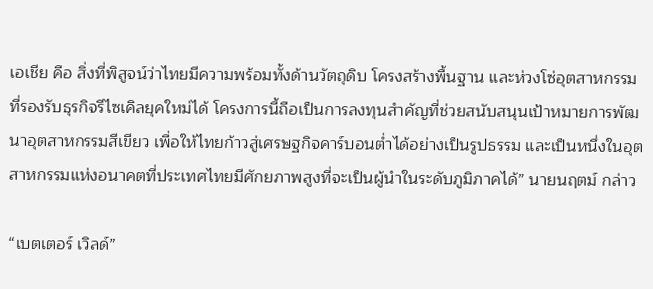เอเชีย คือ สิ่งที่พิสูจน์ว่าไทยมีความพร้อมทั้งด้านวัตถุดิบ โครงสร้างพื้นฐาน และห่วงโซ่อุตสาหกรรมที่รองรับธุรกิจรีไซเคิลยุคใหม่ได้ โครงการนี้ถือเป็นการลงทุนสำคัญที่ช่วยสนับสนุนเป้าหมายการพัฒนาอุตสาหกรรมสีเขียว เพื่อให้ไทยก้าวสู่เศรษฐกิจคาร์บอนต่ำได้อย่างเป็นรูปธรรม และเป็นหนึ่งในอุตสาหกรรมแห่งอนาคตที่ประเทศไทยมีศักยภาพสูงที่จะเป็นผู้นำในระดับภูมิภาคได้” นายนฤตม์ กล่าว

“เบตเตอร์ เวิลด์”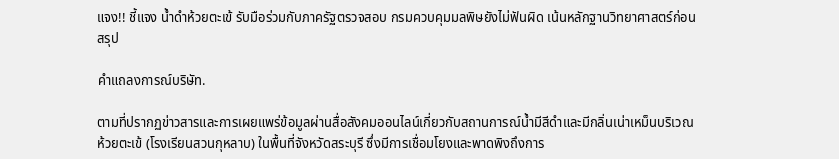แจง!! ชี้แจง น้ำดำห้วยตะเข้ รับมือร่วมกับภาครัฐตรวจสอบ กรมควบคุมมลพิษยังไม่ฟันผิด เน้นหลักฐานวิทยาศาสตร์ก่อนสรุป

คำแถลงการณ์บริษัท.

ตามที่ปรากฏข่าวสารและการเผยแพร่ข้อมูลผ่านสื่อสังคมออนไลน์เกี่ยวกับสถานการณ์น้ำมีสีดำและมีกลิ่นเน่าเหม็นบริเวณห้วยตะเข้ (โรงเรียนสวนกุหลาบ) ในพื้นที่จังหวัดสระบุรี ซึ่งมีการเชื่อมโยงและพาดพิงถึงการ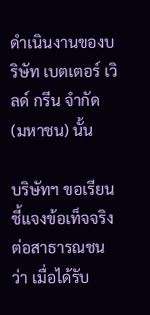ดำเนินงานของบริษัท เบตเตอร์ เวิลด์ กรีน จำกัด (มหาชน) นั้น

บริษัทฯ ขอเรียนชี้แจงข้อเท็จจริงต่อสาธารณชนว่า เมื่อได้รับ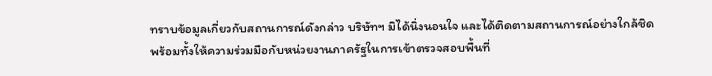ทราบข้อมูลเกี่ยวกับสถานการณ์ดังกล่าว บริษัทฯ มิได้นิ่งนอนใจ และได้ติดตามสถานการณ์อย่างใกล้ชิด พร้อมทั้งให้ความร่วมมือกับหน่วยงานภาครัฐในการเข้าตรวจสอบพื้นที่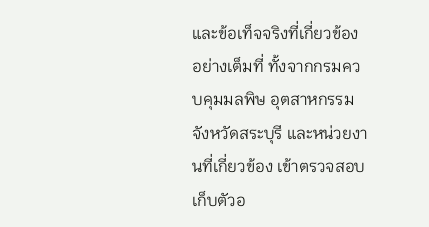และข้อเท็จจริงที่เกี่ยวข้องอย่างเต็มที่ ทั้งจากกรมควบคุมมลพิษ อุตสาหกรรมจังหวัดสระบุรี และหน่วยงานที่เกี่ยวข้อง เข้าตรวจสอบ เก็บตัวอ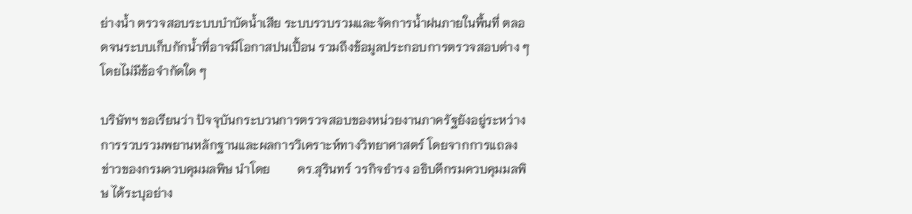ย่างน้ำ ตรวจสอบระบบบำบัดน้ำเสีย ระบบรวบรวมและจัดการน้ำฝนภายในพื้นที่ ตลอดจนระบบเก็บกักน้ำที่อาจมีโอกาสปนเปื้อน รวมถึงข้อมูลประกอบการตรวจสอบต่าง ๆ โดยไม่มีข้อจำกัดใด ๆ

บริษัทฯ ขอเรียนว่า ปัจจุบันกระบวนการตรวจสอบของหน่วยงานภาครัฐยังอยู่ระหว่างการรวบรวมพยานหลักฐานและผลการวิเคราะห์ทางวิทยาศาสตร์ โดยจากการแถลงข่าวของกรมควบคุมมลพิษ นำโดย         ดร.สุรินทร์ วรกิจธำรง อธิบดีกรมควบคุมมลพิษ ได้ระบุอย่าง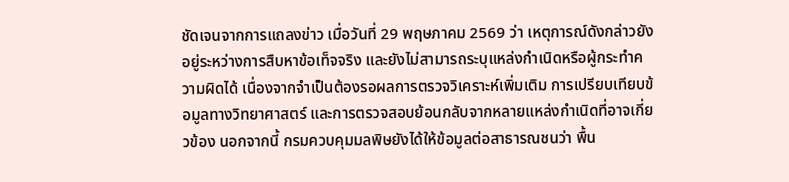ชัดเจนจากการแถลงข่าว เมื่อวันที่ 29 พฤษภาคม 2569 ว่า เหตุการณ์ดังกล่าวยังอยู่ระหว่างการสืบหาข้อเท็จจริง และยังไม่สามารถระบุแหล่งกำเนิดหรือผู้กระทำความผิดได้ เนื่องจากจำเป็นต้องรอผลการตรวจวิเคราะห์เพิ่มเติม การเปรียบเทียบข้อมูลทางวิทยาศาสตร์ และการตรวจสอบย้อนกลับจากหลายแหล่งกำเนิดที่อาจเกี่ยวข้อง นอกจากนี้ กรมควบคุมมลพิษยังได้ให้ข้อมูลต่อสาธารณชนว่า พื้น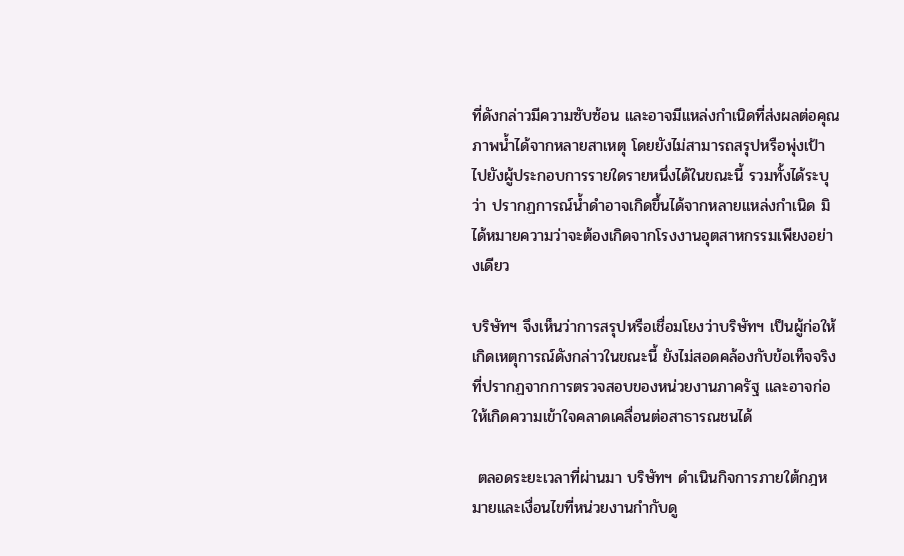ที่ดังกล่าวมีความซับซ้อน และอาจมีแหล่งกำเนิดที่ส่งผลต่อคุณภาพน้ำได้จากหลายสาเหตุ โดยยังไม่สามารถสรุปหรือพุ่งเป้าไปยังผู้ประกอบการรายใดรายหนึ่งได้ในขณะนี้ รวมทั้งได้ระบุว่า ปรากฏการณ์น้ำดำอาจเกิดขึ้นได้จากหลายแหล่งกำเนิด มิได้หมายความว่าจะต้องเกิดจากโรงงานอุตสาหกรรมเพียงอย่างเดียว

บริษัทฯ จึงเห็นว่าการสรุปหรือเชื่อมโยงว่าบริษัทฯ เป็นผู้ก่อให้เกิดเหตุการณ์ดังกล่าวในขณะนี้ ยังไม่สอดคล้องกับข้อเท็จจริงที่ปรากฏจากการตรวจสอบของหน่วยงานภาครัฐ และอาจก่อให้เกิดความเข้าใจคลาดเคลื่อนต่อสาธารณชนได้

 ตลอดระยะเวลาที่ผ่านมา บริษัทฯ ดำเนินกิจการภายใต้กฎหมายและเงื่อนไขที่หน่วยงานกำกับดู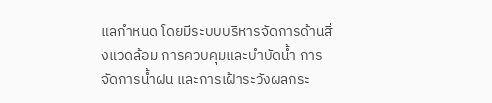แลกำหนด โดยมีระบบบริหารจัดการด้านสิ่งแวดล้อม การควบคุมและบำบัดน้ำ การจัดการน้ำฝน และการเฝ้าระวังผลกระ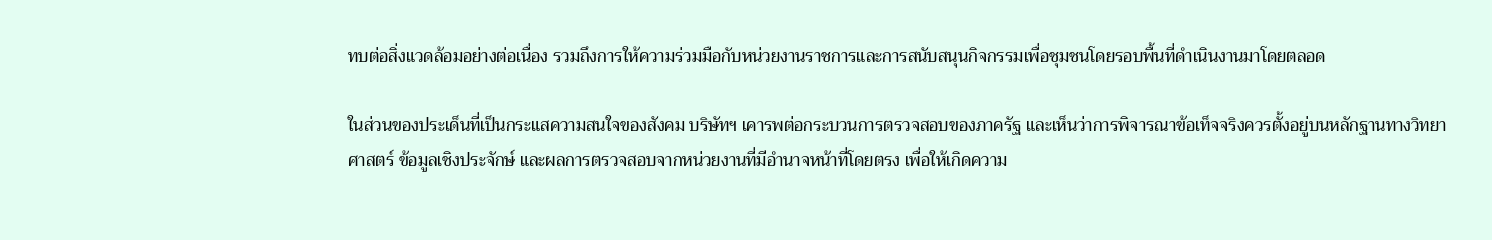ทบต่อสิ่งแวดล้อมอย่างต่อเนื่อง รวมถึงการให้ความร่วมมือกับหน่วยงานราชการและการสนับสนุนกิจกรรมเพื่อชุมชนโดยรอบพื้นที่ดำเนินงานมาโดยตลอด

ในส่วนของประเด็นที่เป็นกระแสความสนใจของสังคม บริษัทฯ เคารพต่อกระบวนการตรวจสอบของภาครัฐ และเห็นว่าการพิจารณาข้อเท็จจริงควรตั้งอยู่บนหลักฐานทางวิทยาศาสตร์ ข้อมูลเชิงประจักษ์ และผลการตรวจสอบจากหน่วยงานที่มีอำนาจหน้าที่โดยตรง เพื่อให้เกิดความ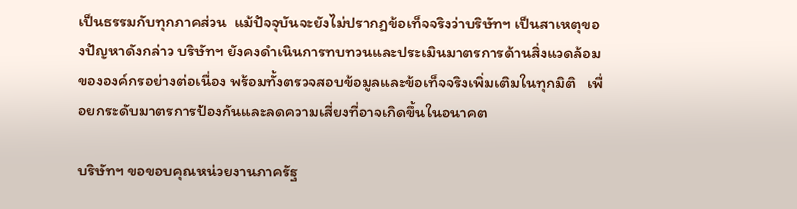เป็นธรรมกับทุกภาคส่วน  แม้ปัจจุบันจะยังไม่ปรากฏข้อเท็จจริงว่าบริษัทฯ เป็นสาเหตุของปัญหาดังกล่าว บริษัทฯ ยังคงดำเนินการทบทวนและประเมินมาตรการด้านสิ่งแวดล้อมขององค์กรอย่างต่อเนื่อง พร้อมทั้งตรวจสอบข้อมูลและข้อเท็จจริงเพิ่มเติมในทุกมิติ   เพื่อยกระดับมาตรการป้องกันและลดความเสี่ยงที่อาจเกิดขึ้นในอนาคต

บริษัทฯ ขอขอบคุณหน่วยงานภาครัฐ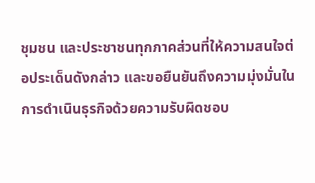ชุมชน และประชาชนทุกภาคส่วนที่ให้ความสนใจต่อประเด็นดังกล่าว และขอยืนยันถึงความมุ่งมั่นในการดำเนินธุรกิจด้วยความรับผิดชอบ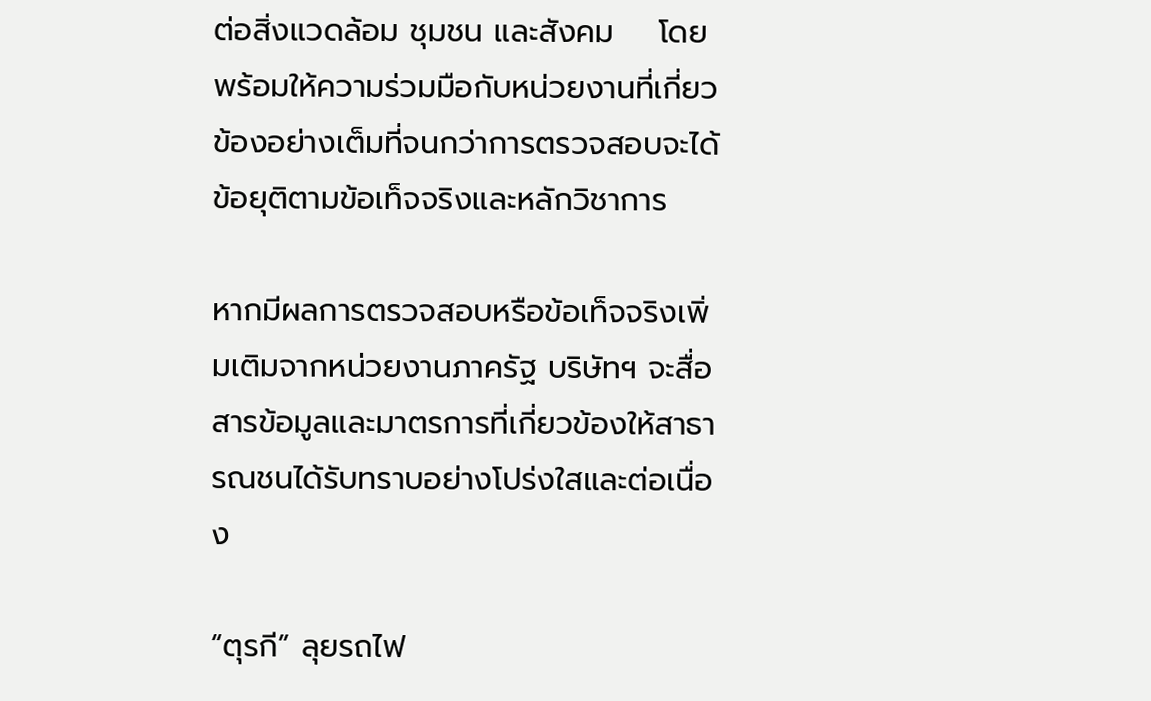ต่อสิ่งแวดล้อม ชุมชน และสังคม    โดยพร้อมให้ความร่วมมือกับหน่วยงานที่เกี่ยวข้องอย่างเต็มที่จนกว่าการตรวจสอบจะได้ข้อยุติตามข้อเท็จจริงและหลักวิชาการ

หากมีผลการตรวจสอบหรือข้อเท็จจริงเพิ่มเติมจากหน่วยงานภาครัฐ บริษัทฯ จะสื่อสารข้อมูลและมาตรการที่เกี่ยวข้องให้สาธารณชนได้รับทราบอย่างโปร่งใสและต่อเนื่อง

“ตุรกี” ลุยรถไฟ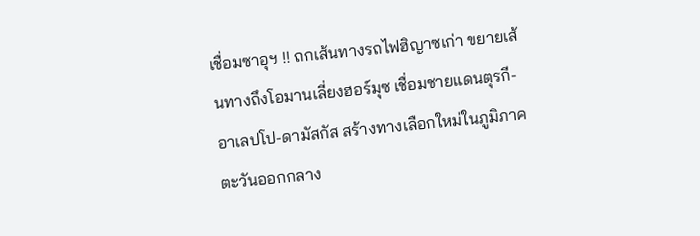เชื่อมซาอุฯ !! ถกเส้นทางรถไฟฮิญาซเก่า ขยายเส้นทางถึงโอมานเลี่ยงฮอร์มุซ เชื่อมชายแดนตุรกี-อาเลปโป-ดามัสกัส สร้างทางเลือกใหม่ในภูมิภาคตะวันออกกลาง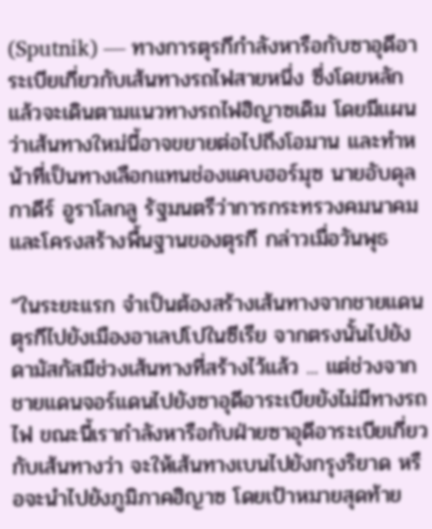(Sputnik) — ทางการตุรกีกำลังหารือกับซาอุดีอาระเบียเกี่ยวกับเส้นทางรถไฟสายหนึ่ง ซึ่งโดยหลักแล้วจะเดินตามแนวทางรถไฟฮิญาซเดิม โดยมีแผนว่าเส้นทางใหม่นี้อาจขยายต่อไปถึงโอมาน และทำหน้าที่เป็นทางเลือกแทนช่องแคบฮอร์มุซ นายอับดุลกาดีร์ อูราโลกลู รัฐมนตรีว่าการกระทรวงคมนาคมและโครงสร้างพื้นฐานของตุรกี กล่าวเมื่อวันพุธ

“ในระยะแรก จำเป็นต้องสร้างเส้นทางจากชายแดนตุรกีไปยังเมืองอาเลปโปในซีเรีย จากตรงนั้นไปยังดามัสกัสมีช่วงเส้นทางที่สร้างไว้แล้ว ... แต่ช่วงจากชายแดนจอร์แดนไปยังซาอุดีอาระเบียยังไม่มีทางรถไฟ ขณะนี้เรากำลังหารือกับฝ่ายซาอุดีอาระเบียเกี่ยวกับเส้นทางว่า จะให้เส้นทางเบนไปยังกรุงริยาด หรือจะนำไปยังภูมิภาคฮิญาซ โดยเป้าหมายสุดท้าย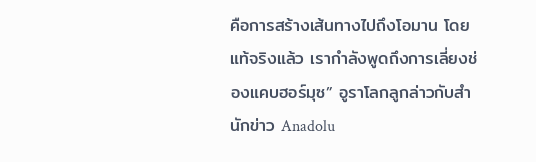คือการสร้างเส้นทางไปถึงโอมาน โดยแท้จริงแล้ว เรากำลังพูดถึงการเลี่ยงช่องแคบฮอร์มุซ” อูราโลกลูกล่าวกับสำนักข่าว Anadolu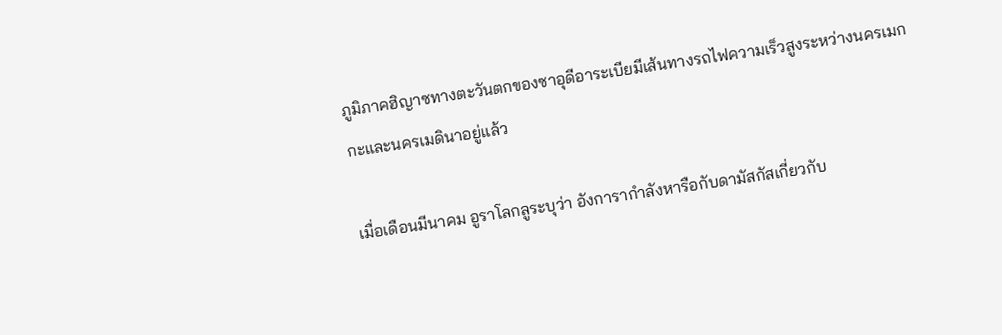ภูมิภาคฮิญาซทางตะวันตกของซาอุดีอาระเบียมีเส้นทางรถไฟความเร็วสูงระหว่างนครเมกกะและนครเมดินาอยู่แล้ว

เมื่อเดือนมีนาคม อูราโลกลูระบุว่า อังการากำลังหารือกับดามัสกัสเกี่ยวกับ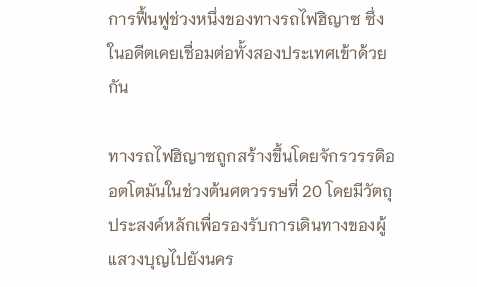การฟื้นฟูช่วงหนึ่งของทางรถไฟฮิญาซ ซึ่งในอดีตเคยเชื่อมต่อทั้งสองประเทศเข้าด้วยกัน

ทางรถไฟฮิญาซถูกสร้างขึ้นโดยจักรวรรดิออตโตมันในช่วงต้นศตวรรษที่ 20 โดยมีวัตถุประสงค์หลักเพื่อรองรับการเดินทางของผู้แสวงบุญไปยังนคร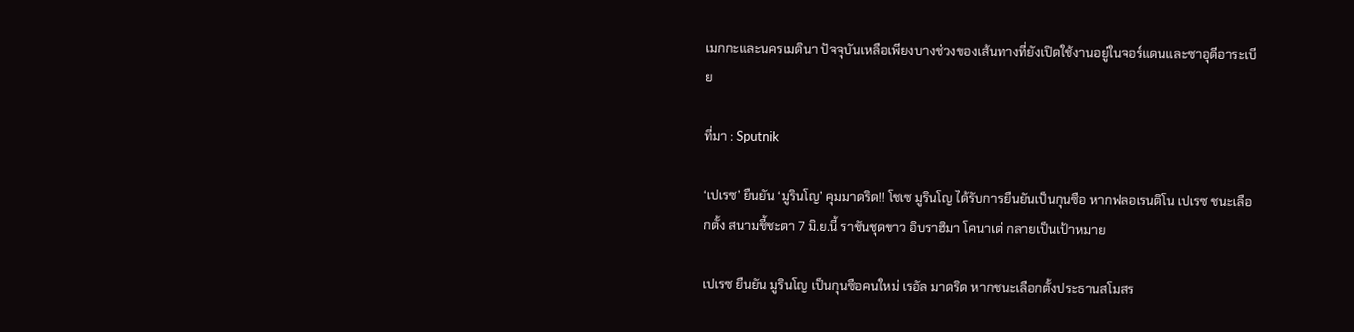เมกกะและนครเมดินา ปัจจุบันเหลือเพียงบางช่วงของเส้นทางที่ยังเปิดใช้งานอยู่ในจอร์แดนและซาอุดีอาระเบีย

ที่มา : Sputnik

‘เปเรซ’ ยืนยัน ‘มูรินโญ’ คุมมาดริด!! โชเซ มูรินโญ ได้รับการยืนยันเป็นกุนซือ หากฟลอเรนติโน เปเรซ ชนะเลือกตั้ง สนามชี้ชะตา 7 มิ.ย.นี้ ราชันชุดขาว อิบราฮิมา โคนาเต่ กลายเป็นเป้าหมาย

เปเรซ ยืนยัน มูรินโญ เป็นกุนซือคนใหม่ เรอัล มาดริด หากชนะเลือกตั้งประธานสโมสร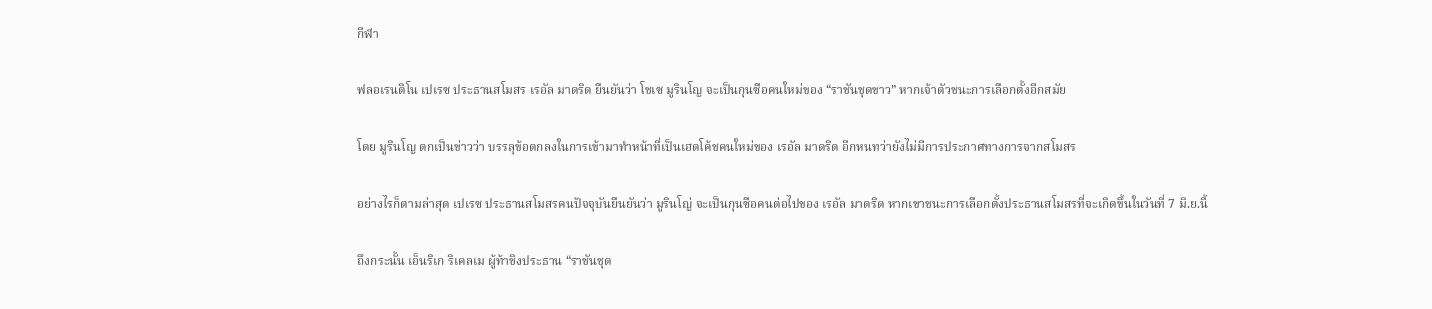กีฬา

ฟลอเรนติโน เปเรซ ประธานสโมสร เรอัล มาดริด ยืนยันว่า โชเซ มูรินโญ จะเป็นกุนซือคนใหม่ของ “ราชันชุดขาว” หากเจ้าตัวชนะการเลือกตั้งอีกสมัย

โดย มูรินโญ ตกเป็นข่าวว่า บรรลุข้อตกลงในการเข้ามาทำหน้าที่เป็นเฮดโค้ชคนใหม่ของ เรอัล มาดริด อีกหนทว่ายังไม่มีการประกาศทางการจากสโมสร

อย่างไรก็ตามล่าสุด เปเรซ ประธานสโมสรคนปัจจุบันยืนยันว่า มูรินโญ่ จะเป็นกุนซือคนต่อไปของ เรอัล มาดริด หากเขาชนะการเลือกตั้งประธานสโมสรที่จะเกิดขึ้นในวันที่ 7 มิ.ย.นี้

ถึงกระนั้น เอ็นริเก ริเคลเม ผู้ท้าชิงประธาน “ราชันชุด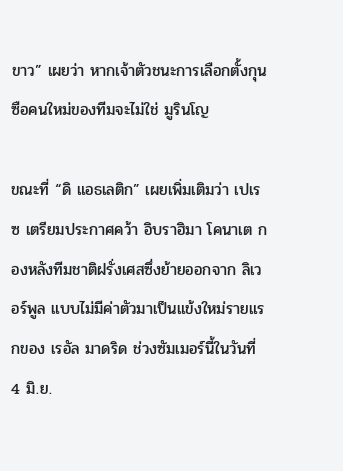ขาว” เผยว่า หากเจ้าตัวชนะการเลือกตั้งกุนซือคนใหม่ของทีมจะไม่ใช่ มูรินโญ

ขณะที่ “ดิ แอธเลติก” เผยเพิ่มเติมว่า เปเรซ เตรียมประกาศคว้า อิบราฮิมา โคนาเต กองหลังทีมชาติฝรั่งเศสซึ่งย้ายออกจาก ลิเวอร์พูล แบบไม่มีค่าตัวมาเป็นแข้งใหม่รายแรกของ เรอัล มาดริด ช่วงซัมเมอร์นี้ในวันที่ 4 มิ.ย.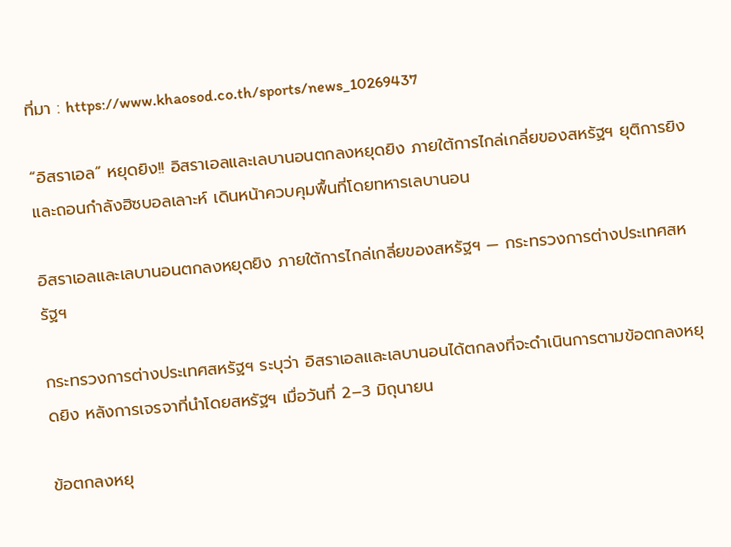ที่มา : https://www.khaosod.co.th/sports/news_10269437

“อิสราเอล” หยุดยิง!! อิสราเอลและเลบานอนตกลงหยุดยิง ภายใต้การไกล่เกลี่ยของสหรัฐฯ ยุติการยิงและถอนกำลังฮิซบอลเลาะห์ เดินหน้าควบคุมพื้นที่โดยทหารเลบานอน

อิสราเอลและเลบานอนตกลงหยุดยิง ภายใต้การไกล่เกลี่ยของสหรัฐฯ — กระทรวงการต่างประเทศสหรัฐฯ

กระทรวงการต่างประเทศสหรัฐฯ ระบุว่า อิสราเอลและเลบานอนได้ตกลงที่จะดำเนินการตามข้อตกลงหยุดยิง หลังการเจรจาที่นำโดยสหรัฐฯ เมื่อวันที่ 2–3 มิถุนายน

ข้อตกลงหยุ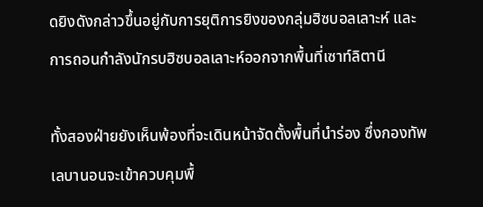ดยิงดังกล่าวขึ้นอยู่กับการยุติการยิงของกลุ่มฮิซบอลเลาะห์ และการถอนกำลังนักรบฮิซบอลเลาะห์ออกจากพื้นที่เซาท์ลิตานี

ทั้งสองฝ่ายยังเห็นพ้องที่จะเดินหน้าจัดตั้งพื้นที่นำร่อง ซึ่งกองทัพเลบานอนจะเข้าควบคุมพื้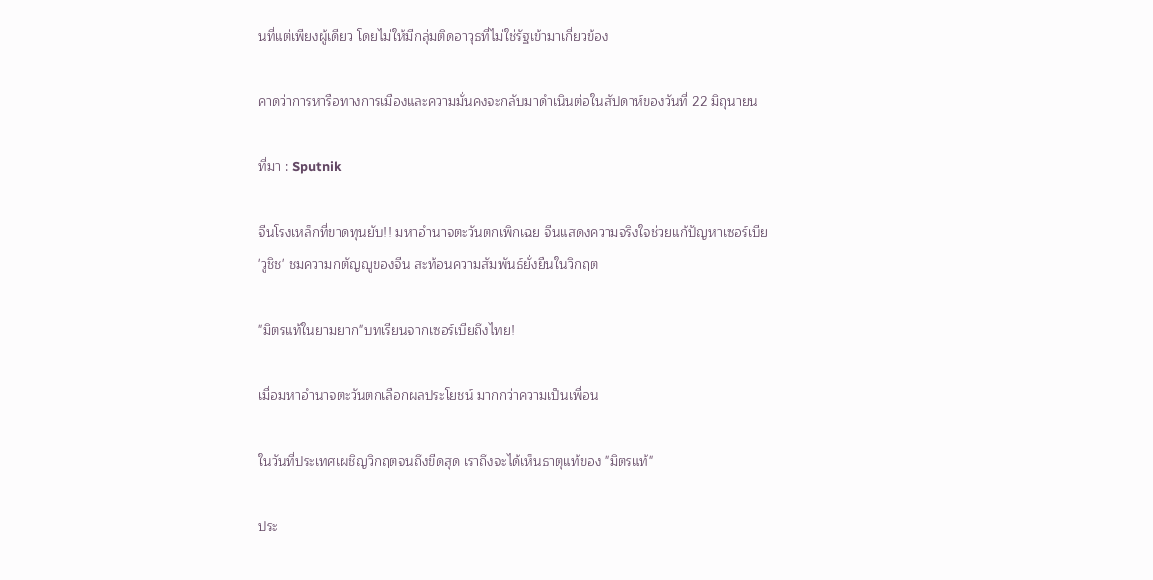นที่แต่เพียงผู้เดียว โดยไม่ให้มีกลุ่มติดอาวุธที่ไม่ใช่รัฐเข้ามาเกี่ยวข้อง

คาดว่าการหารือทางการเมืองและความมั่นคงจะกลับมาดำเนินต่อในสัปดาห์ของวันที่ 22 มิถุนายน

ที่มา : Sputnik

จีนโรงเหล็กที่ขาดทุนยับ!! มหาอำนาจตะวันตกเพิกเฉย จีนแสดงความจริงใจช่วยแก้ปัญหาเซอร์เบีย 'วูชิช' ชมความกตัญญูของจีน สะท้อนความสัมพันธ์ยั่งยืนในวิกฤต

"มิตรแท้ในยามยาก"บทเรียนจากเซอร์เบียถึงไทย!

เมื่อมหาอำนาจตะวันตกเลือกผลประโยชน์ มากกว่าความเป็นเพื่อน

ในวันที่ประเทศเผชิญวิกฤตจนถึงขีดสุด เราถึงจะได้เห็นธาตุแท้ของ "มิตรแท้"

ประ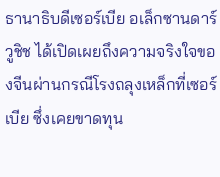ธานาธิบดีเซอร์เบีย อเล็กซานดาร์ วูชิช ได้เปิดเผยถึงความจริงใจของจีนผ่านกรณีโรงถลุงเหล็กที่เซอร์เบีย ซึ่งเคยขาดทุน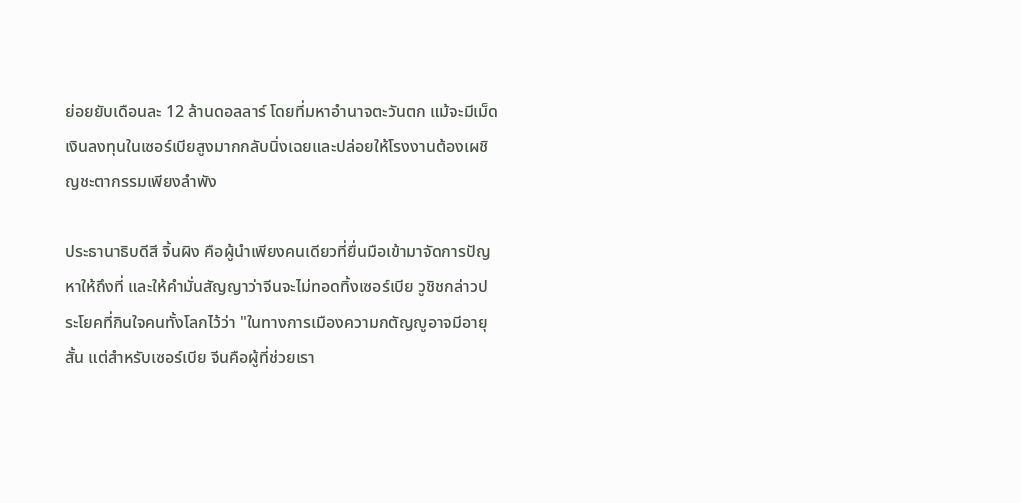ย่อยยับเดือนละ 12 ล้านดอลลาร์ โดยที่มหาอำนาจตะวันตก แม้จะมีเม็ดเงินลงทุนในเซอร์เบียสูงมากกลับนิ่งเฉยและปล่อยให้โรงงานต้องเผชิญชะตากรรมเพียงลำพัง

ประธานาธิบดีสี จิ้นผิง คือผู้นำเพียงคนเดียวที่ยื่นมือเข้ามาจัดการปัญหาให้ถึงที่ และให้คำมั่นสัญญาว่าจีนจะไม่ทอดทิ้งเซอร์เบีย วูชิชกล่าวประโยคที่กินใจคนทั้งโลกไว้ว่า "ในทางการเมืองความกตัญญูอาจมีอายุสั้น แต่สำหรับเซอร์เบีย จีนคือผู้ที่ช่วยเรา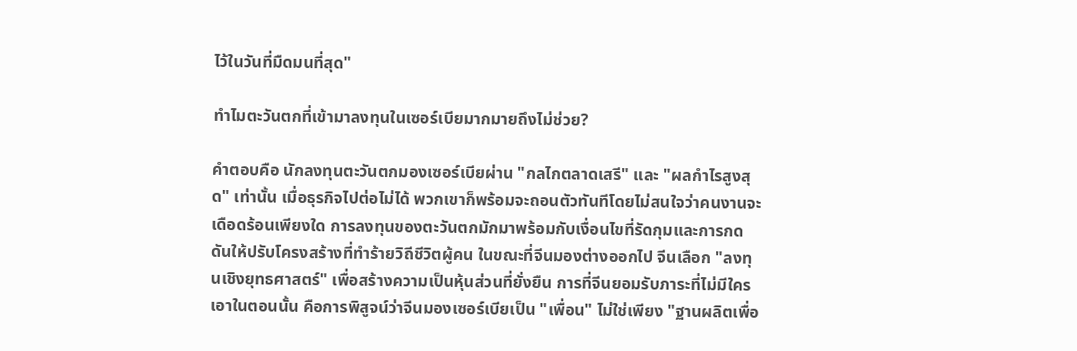ไว้ในวันที่มืดมนที่สุด"

ทำไมตะวันตกที่เข้ามาลงทุนในเซอร์เบียมากมายถึงไม่ช่วย?

คำตอบคือ นักลงทุนตะวันตกมองเซอร์เบียผ่าน "กลไกตลาดเสรี" และ "ผลกำไรสูงสุด" เท่านั้น เมื่อธุรกิจไปต่อไม่ได้ พวกเขาก็พร้อมจะถอนตัวทันทีโดยไม่สนใจว่าคนงานจะเดือดร้อนเพียงใด การลงทุนของตะวันตกมักมาพร้อมกับเงื่อนไขที่รัดกุมและการกดดันให้ปรับโครงสร้างที่ทำร้ายวิถีชีวิตผู้คน ในขณะที่จีนมองต่างออกไป จีนเลือก "ลงทุนเชิงยุทธศาสตร์" เพื่อสร้างความเป็นหุ้นส่วนที่ยั่งยืน การที่จีนยอมรับภาระที่ไม่มีใครเอาในตอนนั้น คือการพิสูจน์ว่าจีนมองเซอร์เบียเป็น "เพื่อน" ไม่ใช่เพียง "ฐานผลิตเพื่อ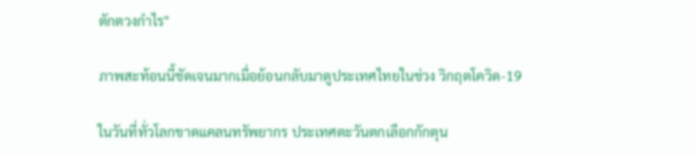ตักตวงกำไร"

ภาพสะท้อนนี้ชัดเจนมากเมื่อย้อนกลับมาดูประเทศไทยในช่วง วิกฤตโควิด-19

ในวันที่ทั่วโลกขาดแคลนทรัพยากร ประเทศตะวันตกเลือกกักตุน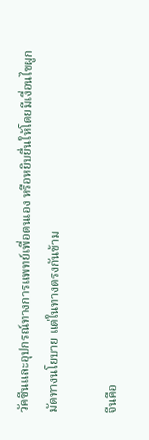วัคซีนและอุปกรณ์ทางการแพทย์เพื่อตนเอง หรือหยิบยื่นให้โดยมีเงื่อนไขผูกมัดทางนโยบาย แต่ในทางตรงกันข้าม

จีนคือ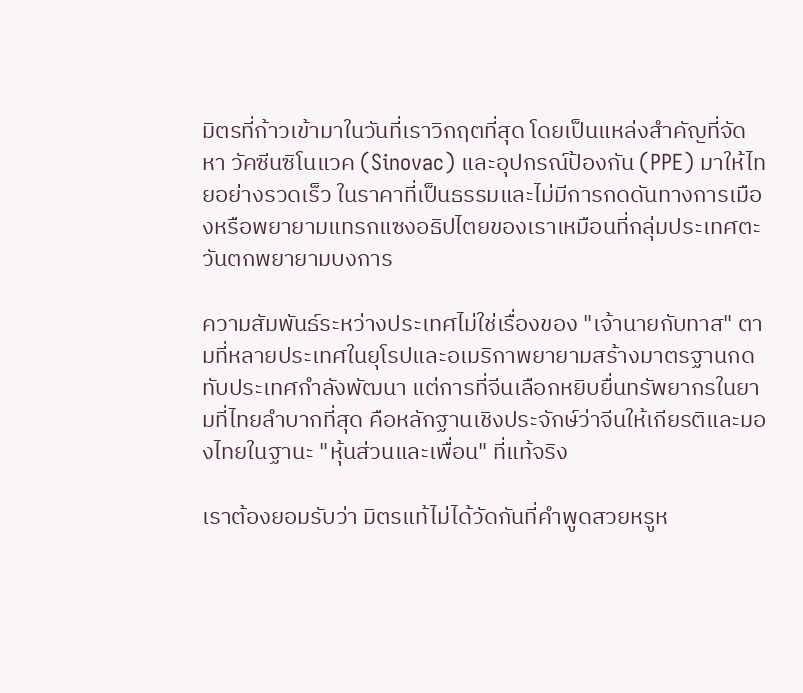มิตรที่ก้าวเข้ามาในวันที่เราวิกฤตที่สุด โดยเป็นแหล่งสำคัญที่จัดหา วัคซีนซิโนแวค (Sinovac) และอุปกรณ์ป้องกัน (PPE) มาให้ไทยอย่างรวดเร็ว ในราคาที่เป็นธรรมและไม่มีการกดดันทางการเมืองหรือพยายามแทรกแซงอธิปไตยของเราเหมือนที่กลุ่มประเทศตะวันตกพยายามบงการ

ความสัมพันธ์ระหว่างประเทศไม่ใช่เรื่องของ "เจ้านายกับทาส" ตามที่หลายประเทศในยุโรปและอเมริกาพยายามสร้างมาตรฐานกดทับประเทศกำลังพัฒนา แต่การที่จีนเลือกหยิบยื่นทรัพยากรในยามที่ไทยลำบากที่สุด คือหลักฐานเชิงประจักษ์ว่าจีนให้เกียรติและมองไทยในฐานะ "หุ้นส่วนและเพื่อน" ที่แท้จริง

เราต้องยอมรับว่า มิตรแท้ไม่ได้วัดกันที่คำพูดสวยหรูห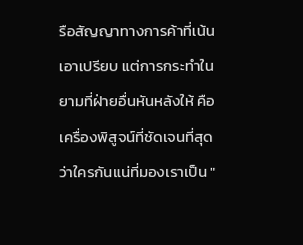รือสัญญาทางการค้าที่เน้นเอาเปรียบ แต่การกระทำในยามที่ฝ่ายอื่นหันหลังให้ คือเครื่องพิสูจน์ที่ชัดเจนที่สุด ว่าใครกันแน่ที่มองเราเป็น "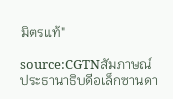มิตรแท้"

source:CGTNสัมภาษณ์ประธานาธิบดีอเล็กซานดา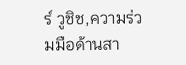ร์ วูชิช,ความร่วมมือด้านสา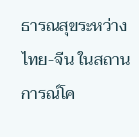ธารณสุขระหว่างไทย-จีน ในสถานการณ์โค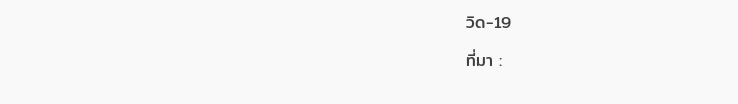วิด-19

ที่มา :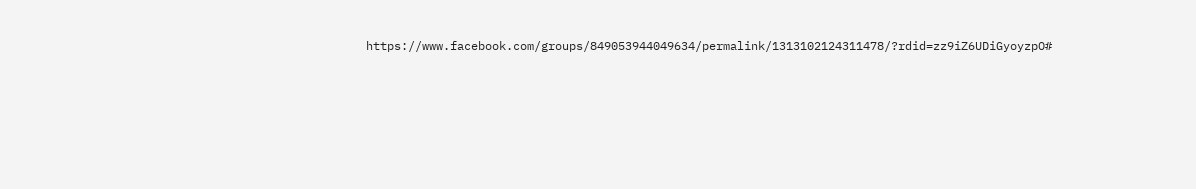https://www.facebook.com/groups/849053944049634/permalink/1313102124311478/?rdid=zz9iZ6UDiGyoyzpO#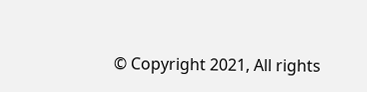© Copyright 2021, All rights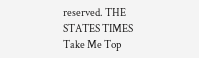reserved. THE STATES TIMES
Take Me Top